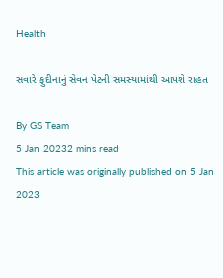Health

સવારે ફુદીનાનું સેવન પેટની સમસ્યામાંથી આપશે રાહત

By GS Team
5 Jan 20232 mins read
This article was originally published on 5 Jan 2023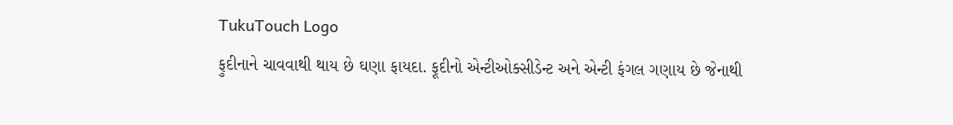TukuTouch Logo
ફુદીનાને ચાવવાથી થાય છે ઘણા ફાયદા. ફૂદીનો એન્ટીઓક્સીડેન્ટ અને એન્ટી ફંગલ ગણાય છે જેનાથી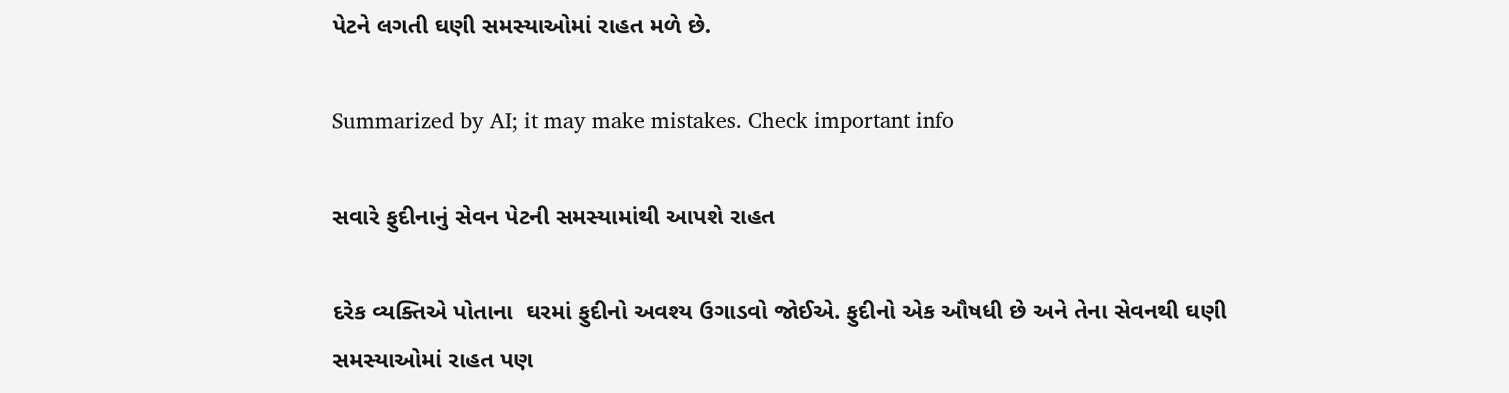પેટને લગતી ઘણી સમસ્યાઓમાં રાહત મળે છે.

Summarized by AI; it may make mistakes. Check important info

સવારે ફુદીનાનું સેવન પેટની સમસ્યામાંથી આપશે રાહત

દરેક વ્યક્તિએ પોતાના  ઘરમાં ફુદીનો અવશ્ય ઉગાડવો જોઈએ. ફુદીનો એક ઔષધી છે અને તેના સેવનથી ઘણી સમસ્યાઓમાં રાહત પણ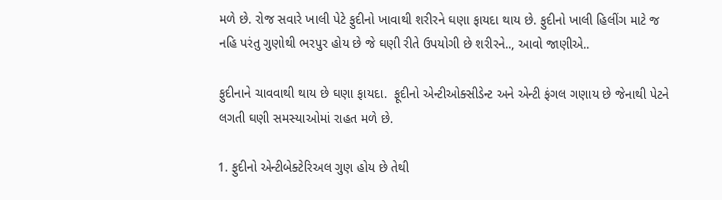મળે છે. રોજ સવારે ખાલી પેટે ફુદીનો ખાવાથી શરીરને ઘણા ફાયદા થાય છે. ફુદીનો ખાલી હિલીંગ માટે જ નહિ પરંતુ ગુણોથી ભરપુર હોય છે જે ઘણી રીતે ઉપયોગી છે શરીરને.., આવો જાણીએ..

ફુદીનાને ચાવવાથી થાય છે ઘણા ફાયદા.  ફૂદીનો એન્ટીઓક્સીડેન્ટ અને એન્ટી ફંગલ ગણાય છે જેનાથી પેટને લગતી ઘણી સમસ્યાઓમાં રાહત મળે છે.

1. ફુદીનો એન્ટીબેક્ટેરિઅલ ગુણ હોય છે તેથી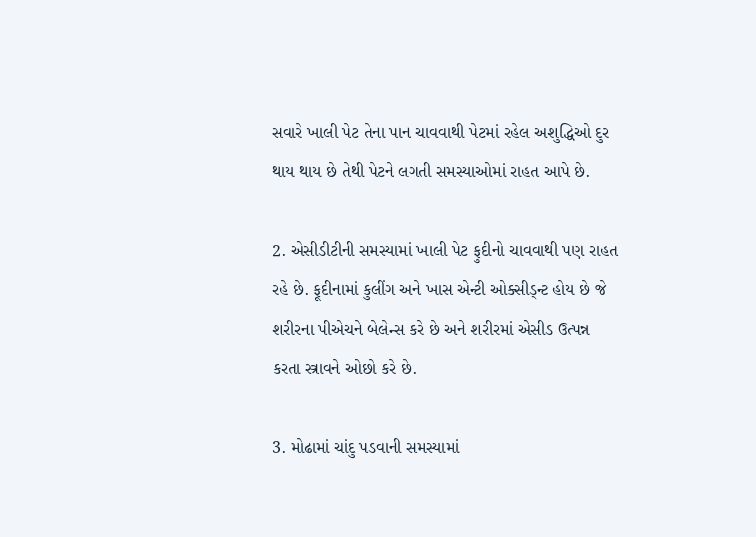સવારે ખાલી પેટ તેના પાન ચાવવાથી પેટમાં રહેલ અશુદ્ધિઓ દુર થાય થાય છે તેથી પેટને લગતી સમસ્યાઓમાં રાહત આપે છે.

2. એસીડીટીની સમસ્યામાં ખાલી પેટ ફુદીનો ચાવવાથી પણ રાહત રહે છે. ફૂદીનામાં કુલીંગ અને ખાસ એન્ટી ઓક્સીડ્ન્ટ હોય છે જે શરીરના પીએચને બેલેન્સ કરે છે અને શરીરમાં એસીડ ઉત્પન્ન કરતા સ્ત્રાવને ઓછો કરે છે.

3. મોઢામાં ચાંદુ પડવાની સમસ્યામાં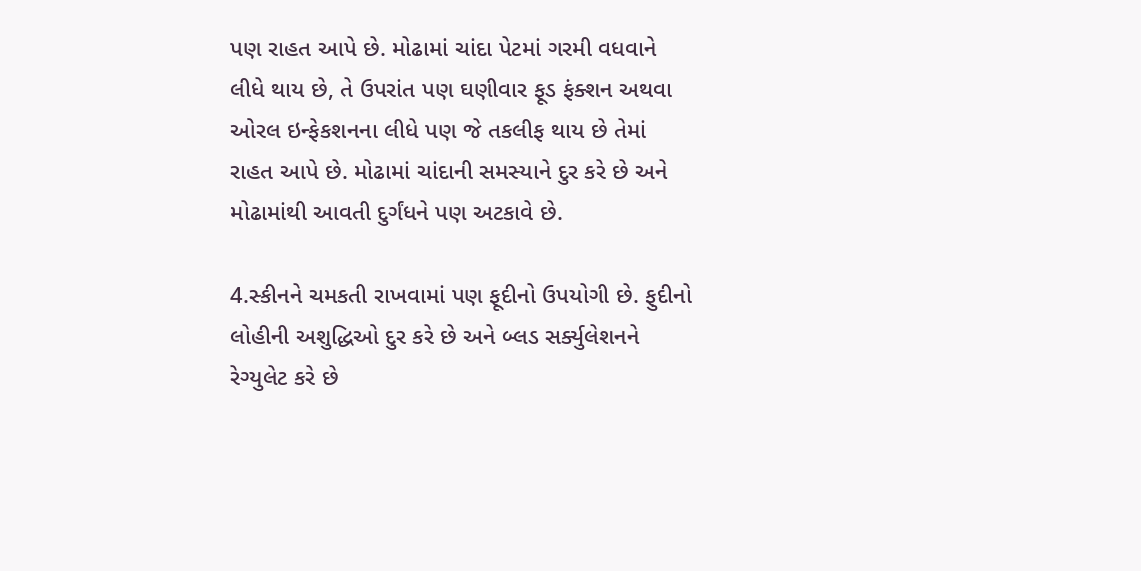પણ રાહત આપે છે. મોઢામાં ચાંદા પેટમાં ગરમી વધવાને લીધે થાય છે, તે ઉપરાંત પણ ઘણીવાર ફૂડ ફંક્શન અથવા ઓરલ ઇન્ફેકશનના લીધે પણ જે તકલીફ થાય છે તેમાં રાહત આપે છે. મોઢામાં ચાંદાની સમસ્યાને દુર કરે છે અને મોઢામાંથી આવતી દુર્ગંધને પણ અટકાવે છે.

4.સ્કીનને ચમકતી રાખવામાં પણ ફૂદીનો ઉપયોગી છે. ફુદીનો લોહીની અશુદ્ધિઓ દુર કરે છે અને બ્લડ સર્ક્યુલેશનને રેગ્યુલેટ કરે છે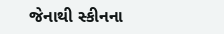જેનાથી સ્કીનના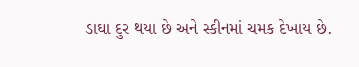ડાઘા દુર થયા છે અને સ્કીનમાં ચમક દેખાય છે.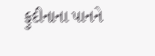ફુદીનાના પાનને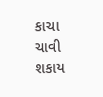કાચા ચાવી શકાય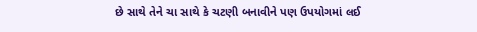છે સાથે તેને ચા સાથે કે ચટણી બનાવીને પણ ઉપયોગમાં લઈ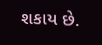શકાય છે.